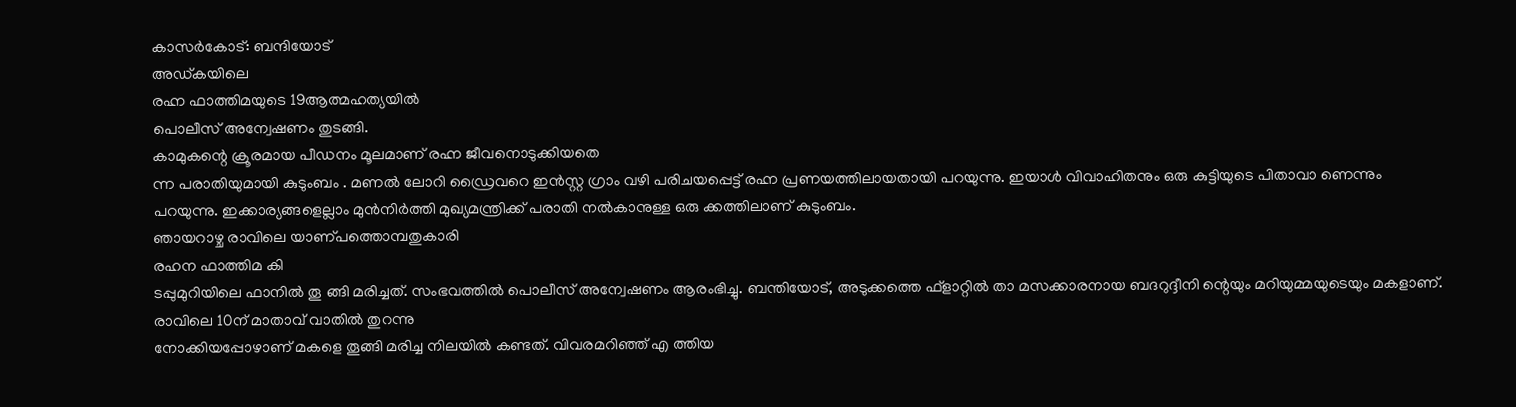കാസർകോട്: ബന്ദിയോട്
അഡ്കയിലെ
രഹ്ന ഫാത്തിമയുടെ 19ആത്മഹത്യയിൽ
പൊലീസ് അന്വേഷണം തുടങ്ങി.
കാമുകന്റെ ക്രൂരമായ പീഡനം മൂലമാണ് രഹ്ന ജീവനൊടുക്കിയതെ
ന്ന പരാതിയുമായി കുടുംബം . മണൽ ലോറി ഡ്രൈവറെ ഇൻസ്റ്റ ഗ്രാം വഴി പരിചയപ്പെട്ട് രഹ്ന പ്രണയത്തിലായതായി പറയുന്നു. ഇയാൾ വിവാഹിതനും ഒരു കുട്ടിയുടെ പിതാവാ ണെന്നും പറയുന്നു. ഇക്കാര്യങ്ങളെല്ലാം മുൻനിർത്തി മുഖ്യമന്ത്രിക്ക് പരാതി നൽകാനുള്ള ഒരു ക്കത്തിലാണ് കുടുംബം.
ഞായറാഴ്ച രാവിലെ യാണ്പത്തൊമ്പതുകാരി
രഹന ഫാത്തിമ കി
ടപ്പുമുറിയിലെ ഫാനിൽ തൂ ങ്ങി മരിച്ചത്. സംഭവത്തിൽ പൊലീസ് അന്വേഷണം ആരംഭിച്ചു. ബന്തിയോട്, അടുക്കത്തെ ഫ്ളാറ്റിൽ താ മസക്കാരനായ ബദറുദ്ദീനി ന്റെയും മറിയുമ്മയുടെയും മകളാണ്. രാവിലെ 10ന് മാതാവ് വാതിൽ തുറന്നു
നോക്കിയപ്പോഴാണ് മകളെ തൂങ്ങി മരിച്ച നിലയിൽ കണ്ടത്. വിവരമറിഞ്ഞ് എ ത്തിയ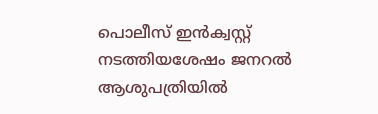പൊലീസ് ഇൻക്വസ്റ്റ് നടത്തിയശേഷം ജനറൽ ആശുപത്രിയിൽ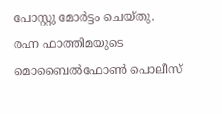പോസ്റ്റു മോർട്ടം ചെയ്തു.
രഹ്ന ഫാത്തിമയുടെ
മൊബൈൽഫോൺ പൊലീസ്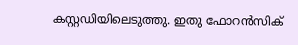കസ്റ്റഡിയിലെടുത്തു. ഇതു ഫോറൻസിക്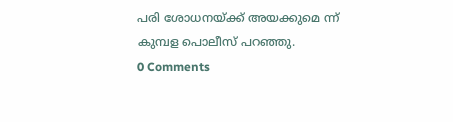പരി ശോധനയ്ക്ക് അയക്കുമെ ന്ന് കുമ്പള പൊലീസ് പറഞ്ഞു.
0 Comments